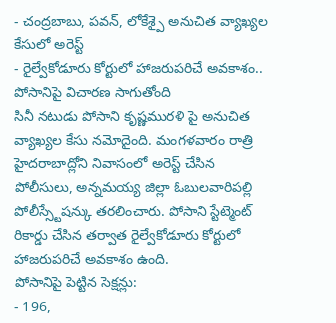- చంద్రబాబు, పవన్, లోకేశ్పై అనుచిత వ్యాఖ్యల కేసులో అరెస్ట్
- రైల్వేకోడూరు కోర్టులో హాజరుపరిచే అవకాశం.. పోసానిపై విచారణ సాగుతోంది
సినీ నటుడు పోసాని కృష్ణమురళి పై అనుచిత వ్యాఖ్యల కేసు నమోదైంది. మంగళవారం రాత్రి హైదరాబాద్లోని నివాసంలో అరెస్ట్ చేసిన పోలీసులు, అన్నమయ్య జిల్లా ఓబులవారిపల్లి పోలీస్స్టేషన్కు తరలించారు. పోసాని స్టేట్మెంట్ రికార్డు చేసిన తర్వాత రైల్వేకోడూరు కోర్టులో హాజరుపరిచే అవకాశం ఉంది.
పోసానిపై పెట్టిన సెక్షన్లు:
- 196,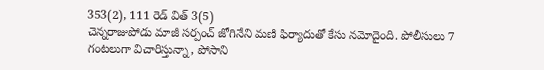353(2), 111 రెడ్ విత్ 3(5)
చెన్నరాజుపోడు మాజీ సర్పంచ్ జోగినేని మణి ఫిర్యాదుతో కేసు నమోదైంది. పోలీసులు 7 గంటలుగా విచారిస్తున్నా, పోసాని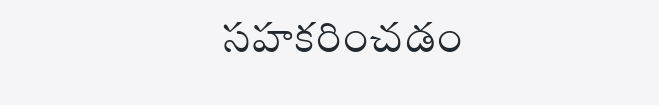సహకరించడం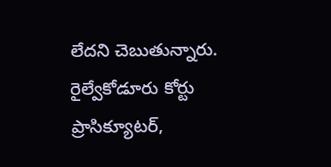లేదని చెబుతున్నారు. రైల్వేకోడూరు కోర్టు ప్రాసిక్యూటర్,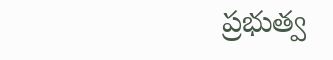ప్రభుత్వ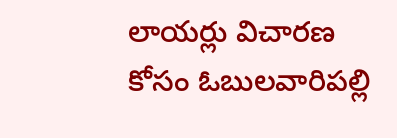లాయర్లు విచారణ కోసం ఓబులవారిపల్లి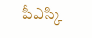పీఎస్కి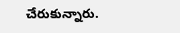చేరుకున్నారు.